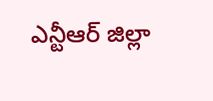ఎన్టీఆర్ జిల్లా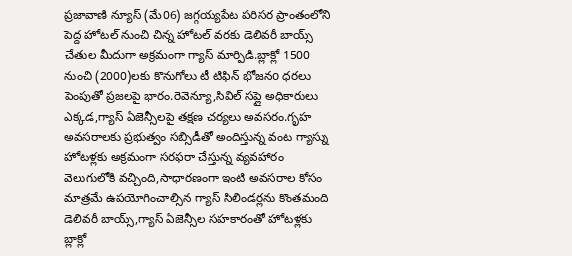ప్రజావాణి న్యూస్ (మే06) జగ్గయ్యపేట పరిసర ప్రాంతంలోని పెద్ద హోటల్ నుంచి చిన్న హోటల్ వరకు డెలివరీ బాయ్స్ చేతుల మీదుగా అక్రమంగా గ్యాస్ మార్పిడి.బ్లాక్లో 1500 నుంచి (2000)లకు కొనుగోలు టీ టిఫిన్ భోజనo ధరలు పెంపుతో ప్రజలపై భారం.రెవెన్యూ,సివిల్ సప్లై అధికారులు ఎక్కడ,గ్యాస్ ఏజెన్సీలపై తక్షణ చర్యలు అవసరం.గృహ అవసరాలకు ప్రభుత్వం సబ్సిడీతో అందిస్తున్న వంట గ్యాస్ను హోటళ్లకు అక్రమంగా సరఫరా చేస్తున్న వ్యవహారం వెలుగులోకి వచ్చింది,సాధారణంగా ఇంటి అవసరాల కోసం మాత్రమే ఉపయోగించాల్సిన గ్యాస్ సిలిండర్లను కొంతమంది డెలివరీ బాయ్స్,గ్యాస్ ఏజెన్సీల సహకారంతో హోటళ్లకు బ్లాక్లో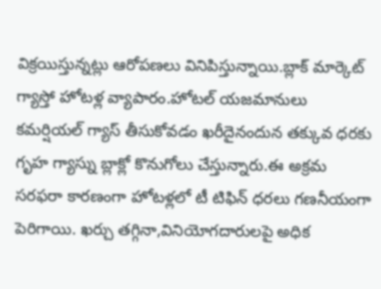విక్రయిస్తున్నట్లు ఆరోపణలు వినిపిస్తున్నాయి.బ్లాక్ మార్కెట్ గ్యాస్తో హోటళ్ల వ్యాపారం.హోటల్ యజమానులు కమర్షియల్ గ్యాస్ తీసుకోవడం ఖరీదైనందున తక్కువ ధరకు గృహ గ్యాస్ను బ్లాక్లో కొనుగోలు చేస్తున్నారు.ఈ అక్రమ సరఫరా కారణంగా హోటళ్లలో టీ టిఫిన్ ధరలు గణనీయంగా పెరిగాయి. ఖర్చు తగ్గినా,వినియోగదారులపై అధిక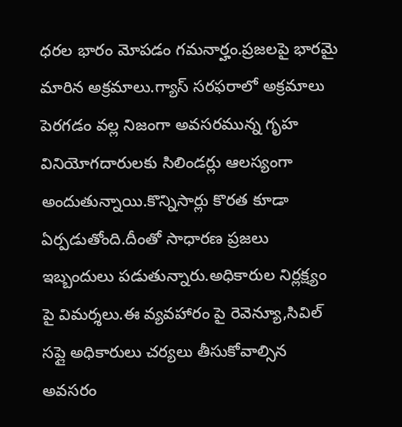ధరల భారం మోపడం గమనార్హం.ప్రజలపై భారమై మారిన అక్రమాలు.గ్యాస్ సరఫరాలో అక్రమాలు పెరగడం వల్ల నిజంగా అవసరమున్న గృహ వినియోగదారులకు సిలిండర్లు ఆలస్యంగా అందుతున్నాయి.కొన్నిసార్లు కొరత కూడా ఏర్పడుతోంది.దీంతో సాధారణ ప్రజలు ఇబ్బందులు పడుతున్నారు.అధికారుల నిర్లక్ష్యం పై విమర్శలు.ఈ వ్యవహారం పై రెవెన్యూ,సివిల్ సప్లై అధికారులు చర్యలు తీసుకోవాల్సిన అవసరం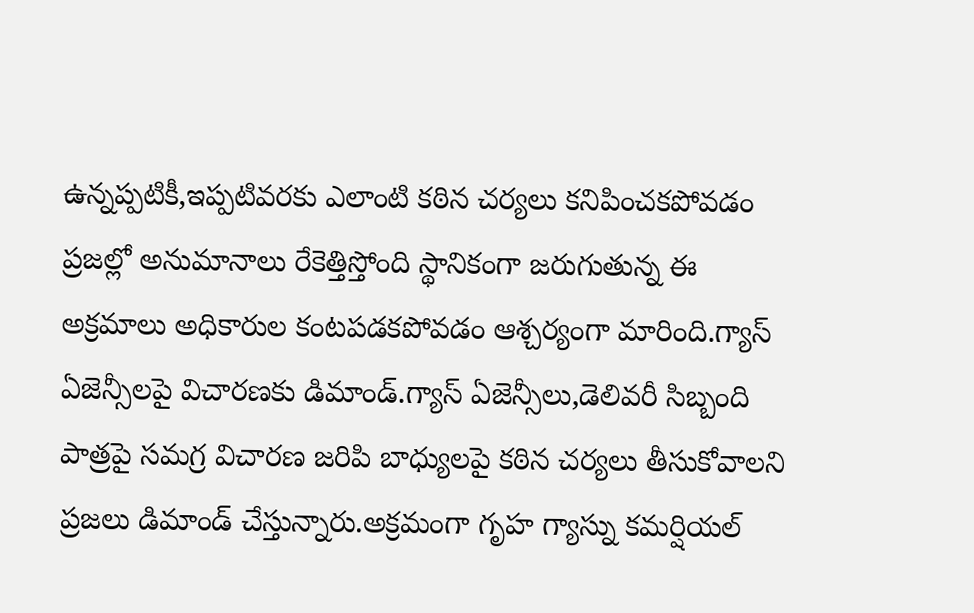ఉన్నప్పటికీ,ఇప్పటివరకు ఎలాంటి కఠిన చర్యలు కనిపించకపోవడం ప్రజల్లో అనుమానాలు రేకెత్తిస్తోంది స్థానికంగా జరుగుతున్న ఈ అక్రమాలు అధికారుల కంటపడకపోవడం ఆశ్చర్యంగా మారింది.గ్యాస్ ఏజెన్సీలపై విచారణకు డిమాండ్.గ్యాస్ ఏజెన్సీలు,డెలివరీ సిబ్బంది పాత్రపై సమగ్ర విచారణ జరిపి బాధ్యులపై కఠిన చర్యలు తీసుకోవాలని ప్రజలు డిమాండ్ చేస్తున్నారు.అక్రమంగా గృహ గ్యాస్ను కమర్షియల్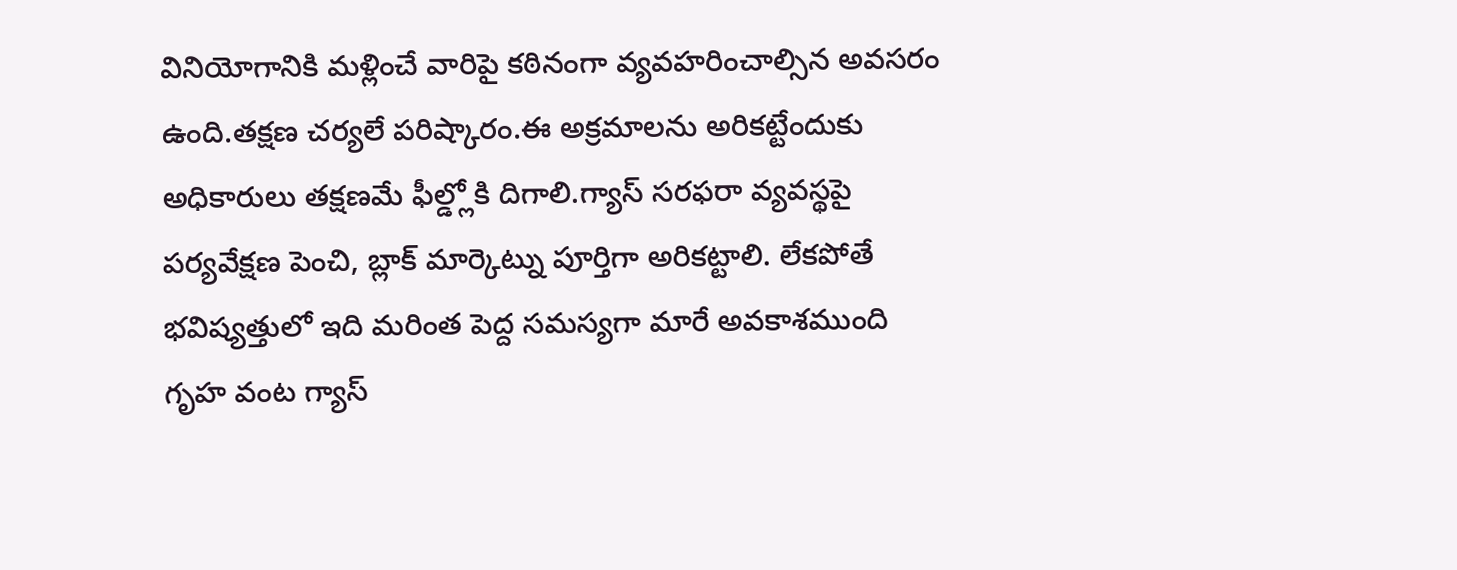వినియోగానికి మళ్లించే వారిపై కఠినంగా వ్యవహరించాల్సిన అవసరం ఉంది.తక్షణ చర్యలే పరిష్కారం.ఈ అక్రమాలను అరికట్టేందుకు అధికారులు తక్షణమే ఫీల్డ్లోకి దిగాలి.గ్యాస్ సరఫరా వ్యవస్థపై పర్యవేక్షణ పెంచి, బ్లాక్ మార్కెట్ను పూర్తిగా అరికట్టాలి. లేకపోతే భవిష్యత్తులో ఇది మరింత పెద్ద సమస్యగా మారే అవకాశముంది
గృహ వంట గ్యాస్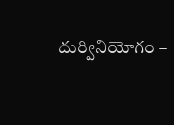దుర్వినియోగం –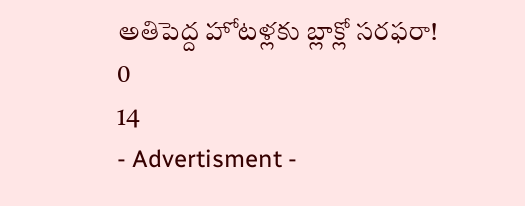అతిపెద్ద హోటళ్లకు బ్లాక్లో సరఫరా!
0
14
- Advertisment -